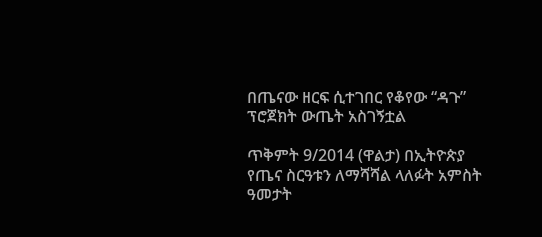በጤናው ዘርፍ ሲተገበር የቆየው “ዳጉ” ፕሮጀክት ውጤት አስገኝቷል

ጥቅምት 9/2014 (ዋልታ) በኢትዮጵያ የጤና ስርዓቱን ለማሻሻል ላለፉት አምስት ዓመታት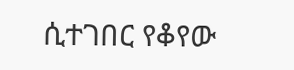ሲተገበር የቆየው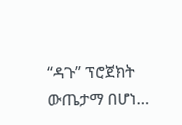“ዳጉ” ፕሮጀክት ውጤታማ በሆነ…